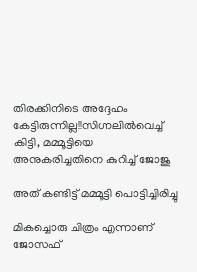തിരക്കിനിടെ അദ്ദേഹം കേട്ടിരുന്നില്ല!!സിഗ്നലിൽവെച്ച് കിട്ടി, മമ്മൂട്ടിയെ അനുകരിച്ചതിനെ കുറിച്ച് ജോജു

അത് കണ്ടിട്ട് മമ്മൂട്ടി പൊട്ടിച്ചിരിച്ചു

മികച്ചൊരു ചിത്രം എന്നാണ് ജോസഫ്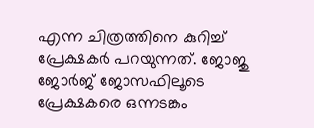എന്ന ചിത്രത്തിനെ കുറിച്ച് പ്രേക്ഷകർ പറയുന്നത്. ജോജു ജോർജ് ജോസഫിലൂടെ പ്രേക്ഷകരെ ഒന്നടങ്കം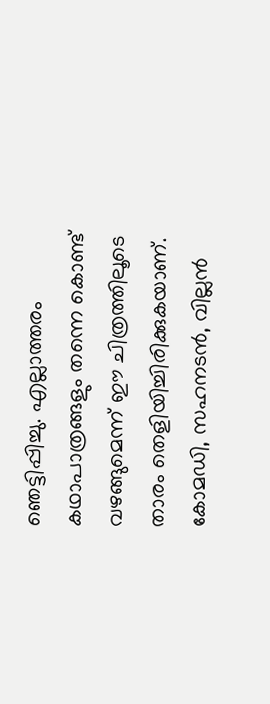ഞെട്ടിപ്പിച്ചു. എല്ലാത്തരം കഥാപാത്രങ്ങളും തന്നെ കൊണ്ട് വഴങ്ങുമെന്ന് ഈ ചിത്രത്തിലൂടെ താരം തെളിയിച്ചിരിക്കുകയാണ്. കോമഡി, സഹനടൻ, വില്ലൻ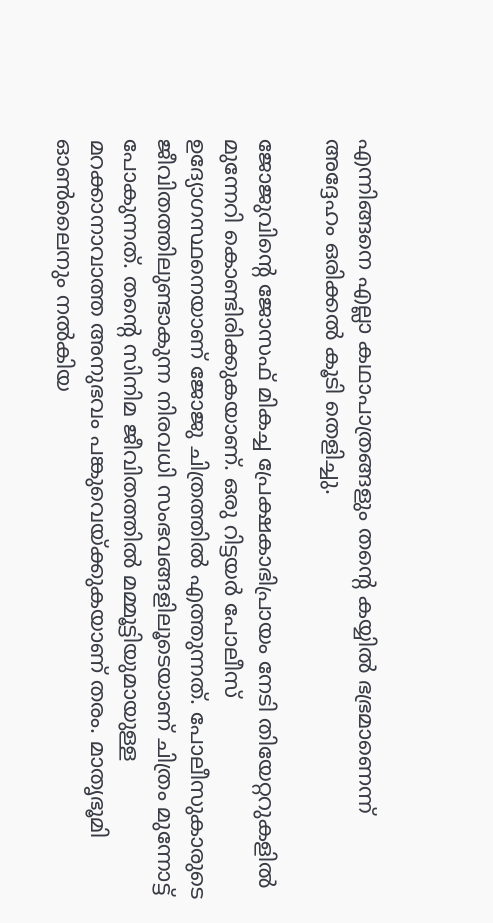എന്നിങ്ങനെ എല്ലാ കഥാപാത്രങ്ങളും തന്റെ കയ്യിൽ ഭഭ്രമാണെന്ന് അദ്ദേഹം ഒരിക്കൽ കൂടി തെളിച്ചു.

ജോജുവിന്റെ ജോസഫ് മികച്ച പ്രേക്ഷകാഭിപ്രായം നേടി തിയേറ്ററുകളിൽ മുന്നേറി കൊണ്ടിരിക്കുകയാണ്. ഒരു റിട്ടയർ പോലീസ് ഉദ്യോഗസ്ഥനെയാണ് ജോജു ചിത്രത്തിൽ എത്തുന്നത്. പോലീസുകാരുടെ ജീവിതത്തിലുണ്ടാകുന്ന നിരവധി സംഭവങ്ങളിലൂടെയാണ് ചിത്രം മുന്നോട്ട് പോകുന്നത്. തന്റെ സിനിമ ജീവിതത്തിൽ മമ്മൂട്ടിയുമായുള്ള മറക്കാനാവാത്ത അനുഭവം പങ്കുവെയ്ക്കുകയാണ് തരം. മാതൃഭൂമി ഓൺലൈനും നൽകിയ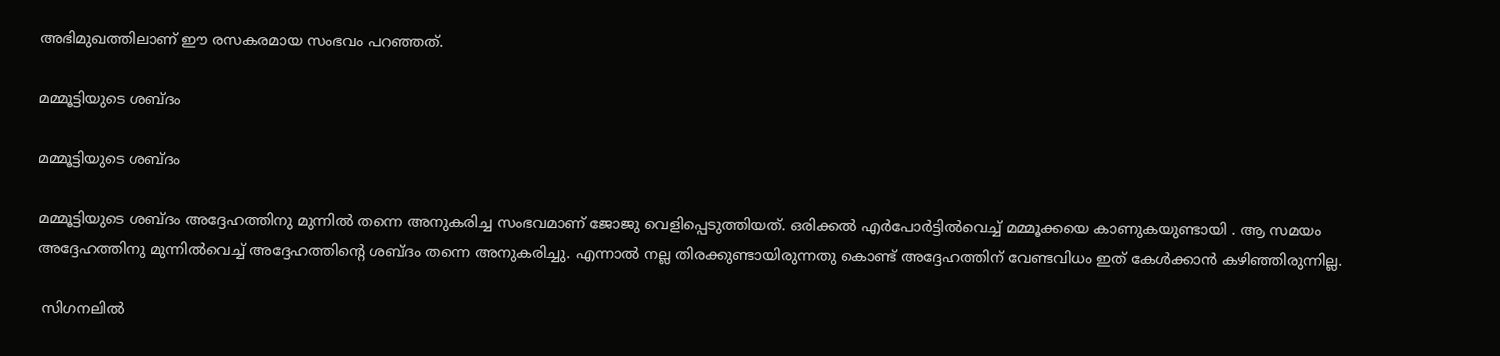അഭിമുഖത്തിലാണ് ഈ രസകരമായ സംഭവം പറഞ്ഞത്.

മമ്മൂട്ടിയുടെ ശബ്ദം

മമ്മൂട്ടിയുടെ ശബ്ദം

മമ്മൂട്ടിയുടെ ശബ്ദം അദ്ദേഹത്തിനു മുന്നിൽ തന്നെ അനുകരിച്ച സംഭവമാണ് ജോജു വെളിപ്പെടുത്തിയത്. ഒരിക്കൽ എർപോർട്ടിൽവെച്ച് മമ്മൂക്കയെ കാണുകയുണ്ടായി . ആ സമയം അദ്ദേഹത്തിനു മുന്നിൽവെച്ച് അദ്ദേഹത്തിന്റെ ശബ്ദം തന്നെ അനുകരിച്ചു. എന്നാൽ നല്ല തിരക്കുണ്ടായിരുന്നതു കൊണ്ട് അദ്ദേഹത്തിന് വേണ്ടവിധം ഇത് കേൾക്കാൻ കഴിഞ്ഞിരുന്നില്ല.

 സിഗനലിൽ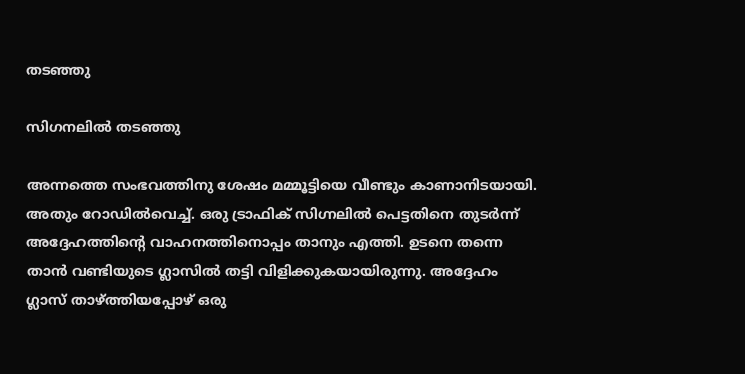തടഞ്ഞു

സിഗനലിൽ തടഞ്ഞു

അന്നത്തെ സംഭവത്തിനു ശേഷം മമ്മൂട്ടിയെ വീണ്ടും കാണാനിടയായി. അതും റോഡിൽവെച്ച്. ഒരു ട്രാഫിക് സിഗ്നലിൽ പെട്ടതിനെ തുടർന്ന് അദ്ദേഹത്തിന്റെ വാഹനത്തിനൊപ്പം താനും എത്തി. ഉടനെ തന്നെ താൻ വണ്ടിയുടെ ഗ്ലാസിൽ തട്ടി വിളിക്കുകയായിരുന്നു. അദ്ദേഹം ഗ്ലാസ് താഴ്ത്തിയപ്പോഴ്‍ ഒരു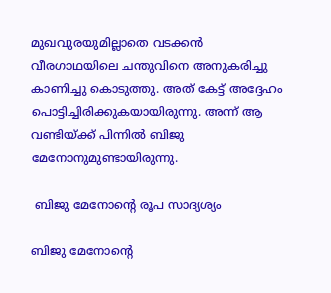മുഖവുരയുമില്ലാതെ വടക്കൻ വീരഗാഥയിലെ ചന്തുവിനെ അനുകരിച്ചു കാണിച്ചു കൊടുത്തു. അത് കേട്ട് അദ്ദേഹം പൊട്ടിച്ചിരിക്കുകയായിരുന്നു. അന്ന് ആ വണ്ടിയ്ക്ക് പിന്നിൽ ബിജു മേനോനുമുണ്ടായിരുന്നു.

 ബിജു മേനോന്റെ രൂപ സാദ്യശ്യം

ബിജു മേനോന്റെ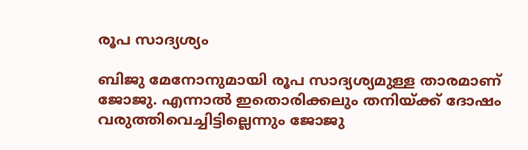രൂപ സാദ്യശ്യം

ബിജു മേനോനുമായി രൂപ സാദ്യശ്യമുള്ള താരമാണ് ജോജു. എന്നാൽ ഇതൊരിക്കലും തനിയ്ക്ക് ദോഷം വരുത്തിവെച്ചിട്ടില്ലെന്നും ജോജു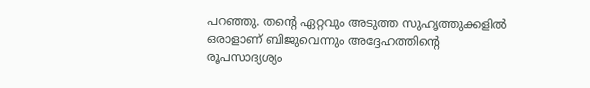പറഞ്ഞു. തന്റെ ഏറ്റവും അടുത്ത സുഹൃത്തുക്കളിൽ ഒരാളാണ് ബിജുവെന്നും അദ്ദേഹത്തിന്റെ രൂപസാദ്യശ്യം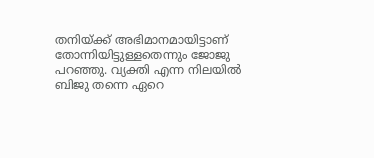തനിയ്ക്ക് അഭിമാനമായിട്ടാണ് തോന്നിയിട്ടുള്ളതെന്നും ജോജു പറഞ്ഞു. വ്യക്തി എന്ന നിലയിൽ ബിജു തന്നെ ഏറെ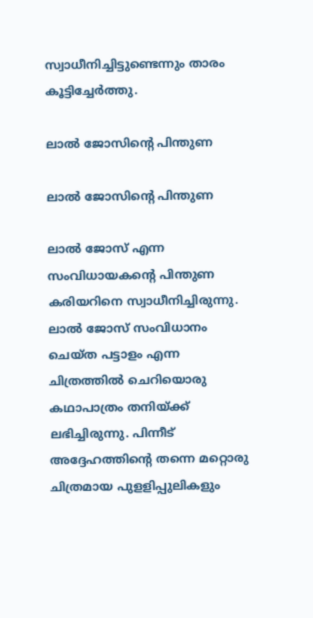സ്വാധീനിച്ചിട്ടുണ്ടെന്നും താരം കൂട്ടിച്ചേർത്തു.

ലാൽ ജോസിന്റെ പിന്തുണ

ലാൽ ജോസിന്റെ പിന്തുണ

ലാൽ ജോസ് എന്ന സംവിധായകന്റെ പിന്തുണ കരിയറിനെ സ്വാധീനിച്ചിരുന്നു. ലാൽ ജോസ് സംവിധാനം ചെയ്ത പട്ടാളം എന്ന ചിത്രത്തിൽ ചെറിയൊരു കഥാപാത്രം തനിയ്ക്ക് ലഭിച്ചിരുന്നു. പിന്നീട് അദ്ദേഹത്തിന്റെ തന്നെ മറ്റൊരു ചിത്രമായ പുളളിപ്പുലികളും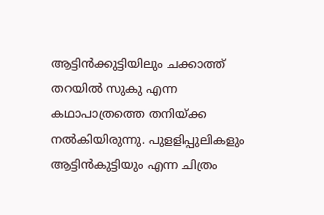ആട്ടിൻക്കുട്ടിയിലും ചക്കാത്ത് തറയിൽ സുകു എന്ന കഥാപാത്രത്തെ തനിയ്ക്ക നൽകിയിരുന്നു. പുളളിപ്പുലികളും ആട്ടിൻകുട്ടിയും എന്ന ചിത്രം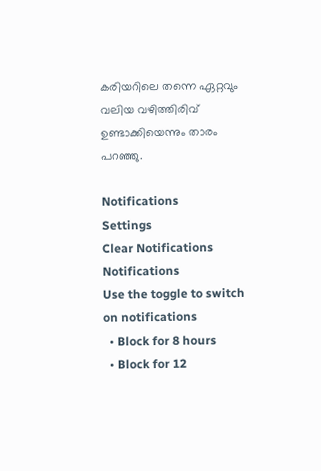കരിയറിലെ തന്നെ ഏറ്റവും വലിയ വഴിത്തിരിവ് ഉണ്ടാക്കിയെന്നും താരം പറഞ്ഞു.

Notifications
Settings
Clear Notifications
Notifications
Use the toggle to switch on notifications
  • Block for 8 hours
  • Block for 12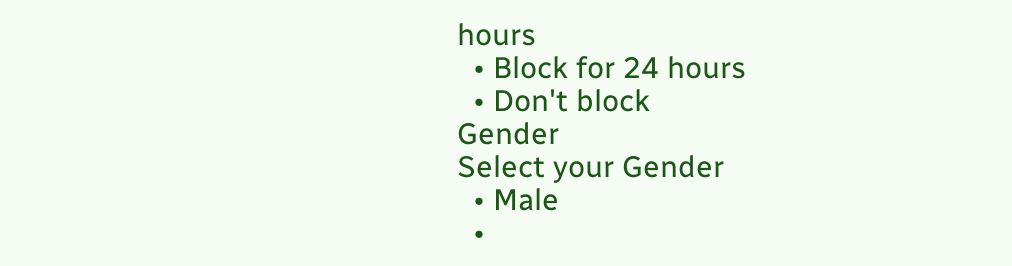hours
  • Block for 24 hours
  • Don't block
Gender
Select your Gender
  • Male
  •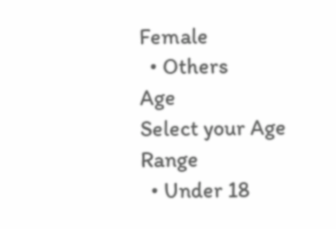Female
  • Others
Age
Select your Age Range
  • Under 18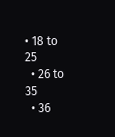• 18 to 25
  • 26 to 35
  • 36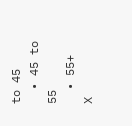to 45
  • 45 to 55
  • 55+
X